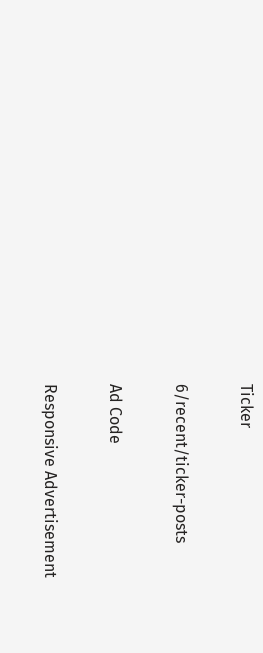Ticker

6/recent/ticker-posts

Ad Code

Responsive Advertisement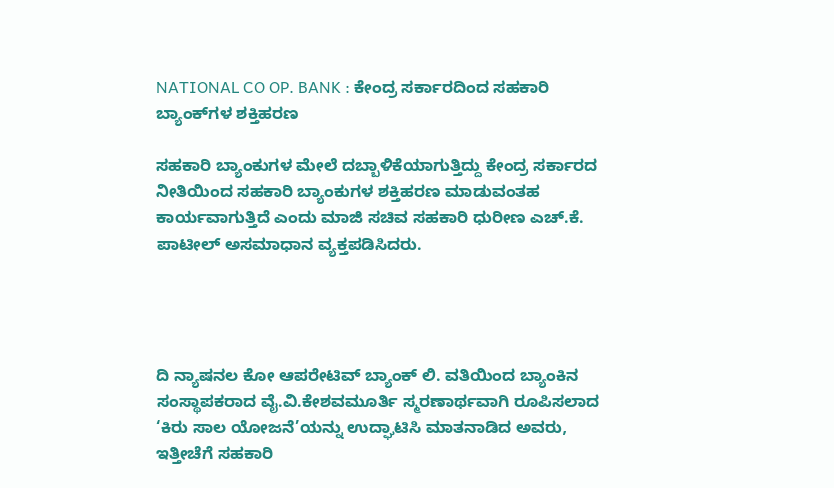NATIONAL CO OP. BANK : ಕೇಂದ್ರ ಸರ್ಕಾರದಿಂದ ಸಹಕಾರಿ ಬ್ಯಾಂಕ್‌ಗಳ ಶಕ್ತಿಹರಣ

ಸಹಕಾರಿ ಬ್ಯಾಂಕುಗಳ ಮೇಲೆ ದಬ್ಬಾಳಿಕೆಯಾಗುತ್ತಿದ್ದು ಕೇಂದ್ರ ಸರ್ಕಾರದ ನೀತಿಯಿಂದ ಸಹಕಾರಿ ಬ್ಯಾಂಕುಗಳ ಶಕ್ತಿಹರಣ ಮಾಡುವಂತಹ ಕಾರ್ಯವಾಗುತ್ತಿದೆ ಎಂದು ಮಾಜಿ ಸಚಿವ ಸಹಕಾರಿ ಧುರೀಣ ಎಚ್.ಕೆ. ಪಾಟೀಲ್ ಅಸಮಾಧಾನ ವ್ಯಕ್ತಪಡಿಸಿದರು.




ದಿ ನ್ಯಾಷನಲ ಕೋ ಆಪರೇಟಿವ್ ಬ್ಯಾಂಕ್ ಲಿ. ವತಿಯಿಂದ ಬ್ಯಾಂಕಿನ ಸಂಸ್ಥಾಪಕರಾದ ವೈ.ವಿ.ಕೇಶವಮೂರ್ತಿ ಸ್ಮರಣಾರ್ಥವಾಗಿ ರೂಪಿಸಲಾದ ‘ಕಿರು ಸಾಲ ಯೋಜನೆ’ಯನ್ನು ಉದ್ಘಾಟಿಸಿ ಮಾತನಾಡಿದ ಅವರು, ಇತ್ತೀಚೆಗೆ ಸಹಕಾರಿ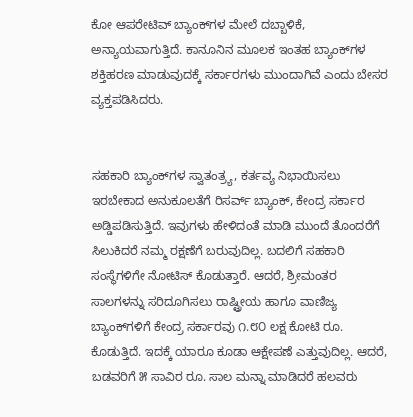ಕೋ ಆಪರೇಟಿವ್ ಬ್ಯಾಂಕ್‌ಗಳ ಮೇಲೆ ದಬ್ಬಾಳಿಕೆ, ಅನ್ಯಾಯವಾಗುತ್ತಿದೆ. ಕಾನೂನಿನ ಮೂಲಕ ಇಂತಹ ಬ್ಯಾಂಕ್‌ಗಳ ಶಕ್ತಿಹರಣ ಮಾಡುವುದಕ್ಕೆ ಸರ್ಕಾರಗಳು ಮುಂದಾಗಿವೆ ಎಂದು ಬೇಸರ ವ್ಯಕ್ತಪಡಿಸಿದರು.


ಸಹಕಾರಿ ಬ್ಯಾಂಕ್‌ಗಳ ಸ್ವಾತಂತ್ರ್ಯ, ಕರ್ತವ್ಯ ನಿಭಾಯಿಸಲು ಇರಬೇಕಾದ ಅನುಕೂಲತೆಗೆ ರಿಸರ್ವ್ ಬ್ಯಾಂಕ್, ಕೇಂದ್ರ ಸರ್ಕಾರ ಅಡ್ಡಿಪಡಿಸುತ್ತಿದೆ. ಇವುಗಳು ಹೇಳಿದಂತೆ ಮಾಡಿ ಮುಂದೆ ತೊಂದರೆಗೆ ಸಿಲುಕಿದರೆ ನಮ್ಮ ರಕ್ಷಣೆಗೆ ಬರುವುದಿಲ್ಲ. ಬದಲಿಗೆ ಸಹಕಾರಿ ಸಂಸ್ಥೆಗಳಿಗೇ ನೋಟಿಸ್ ಕೊಡುತ್ತಾರೆ. ಆದರೆ, ಶ್ರೀಮಂತರ ಸಾಲಗಳನ್ನು ಸರಿದೂಗಿಸಲು ರಾಷ್ಟ್ರೀಯ ಹಾಗೂ ವಾಣಿಜ್ಯ ಬ್ಯಾಂಕ್‌ಗಳಿಗೆ ಕೇಂದ್ರ ಸರ್ಕಾರವು ೧.೮೦ ಲಕ್ಷ ಕೋಟಿ ರೂ. ಕೊಡುತ್ತಿದೆ. ಇದಕ್ಕೆ ಯಾರೂ ಕೂಡಾ ಆಕ್ಷೇಪಣೆ ಎತ್ತುವುದಿಲ್ಲ. ಆದರೆ, ಬಡವರಿಗೆ ೫ ಸಾವಿರ ರೂ. ಸಾಲ ಮನ್ನಾ ಮಾಡಿದರೆ ಹಲವರು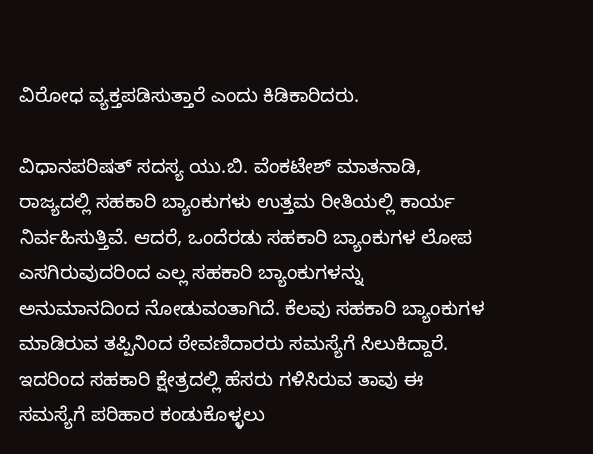ವಿರೋಧ ವ್ಯಕ್ತಪಡಿಸುತ್ತಾರೆ ಎಂದು ಕಿಡಿಕಾರಿದರು.

ವಿಧಾನಪರಿಷತ್ ಸದಸ್ಯ ಯು.ಬಿ. ವೆಂಕಟೇಶ್ ಮಾತನಾಡಿ, ರಾಜ್ಯದಲ್ಲಿ ಸಹಕಾರಿ ಬ್ಯಾಂಕುಗಳು ಉತ್ತಮ ರೀತಿಯಲ್ಲಿ ಕಾರ್ಯ ನಿರ್ವಹಿಸುತ್ತಿವೆ. ಆದರೆ, ಒಂದೆರಡು ಸಹಕಾರಿ ಬ್ಯಾಂಕುಗಳ ಲೋಪ ಎಸಗಿರುವುದರಿಂದ ಎಲ್ಲ ಸಹಕಾರಿ ಬ್ಯಾಂಕುಗಳನ್ನು ಅನುಮಾನದಿಂದ ನೋಡುವಂತಾಗಿದೆ. ಕೆಲವು ಸಹಕಾರಿ ಬ್ಯಾಂಕುಗಳ ಮಾಡಿರುವ ತಪ್ಪಿನಿಂದ ಠೇವಣಿದಾರರು ಸಮಸ್ಯೆಗೆ ಸಿಲುಕಿದ್ದಾರೆ. ಇದರಿಂದ ಸಹಕಾರಿ ಕ್ಷೇತ್ರದಲ್ಲಿ ಹೆಸರು ಗಳಿಸಿರುವ ತಾವು ಈ ಸಮಸ್ಯೆಗೆ ಪರಿಹಾರ ಕಂಡುಕೊಳ್ಳಲು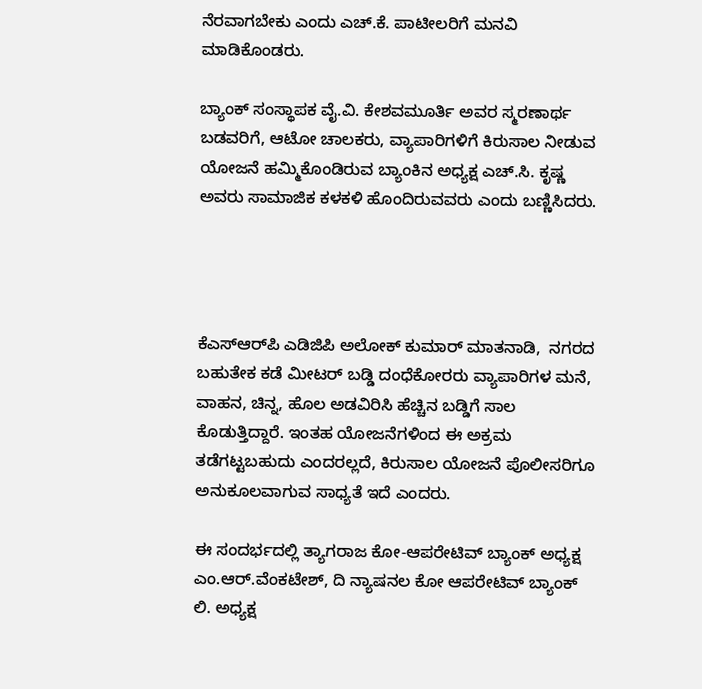ನೆರವಾಗಬೇಕು ಎಂದು ಎಚ್.ಕೆ. ಪಾಟೀಲರಿಗೆ ಮನವಿ ಮಾಡಿಕೊಂಡರು.

ಬ್ಯಾಂಕ್ ಸಂಸ್ಥಾಪಕ ವೈ.ವಿ. ಕೇಶವಮೂರ್ತಿ ಅವರ ಸ್ಮರಣಾರ್ಥ ಬಡವರಿಗೆ, ಆಟೋ ಚಾಲಕರು, ವ್ಯಾಪಾರಿಗಳಿಗೆ ಕಿರುಸಾಲ ನೀಡುವ ಯೋಜನೆ ಹಮ್ಮಿಕೊಂಡಿರುವ ಬ್ಯಾಂಕಿನ ಅಧ್ಯಕ್ಷ ಎಚ್.ಸಿ. ಕೃಷ್ಣ ಅವರು ಸಾಮಾಜಿಕ ಕಳಕಳಿ ಹೊಂದಿರುವವರು ಎಂದು ಬಣ್ಣಿಸಿದರು.




ಕೆಎಸ್‌ಆರ್‌ಪಿ ಎಡಿಜಿಪಿ ಅಲೋಕ್ ಕುಮಾರ್ ಮಾತನಾಡಿ,  ನಗರದ ಬಹುತೇಕ ಕಡೆ ಮೀಟರ್ ಬಡ್ಡಿ ದಂಧೆಕೋರರು ವ್ಯಾಪಾರಿಗಳ ಮನೆ, ವಾಹನ, ಚಿನ್ನ, ಹೊಲ ಅಡವಿರಿಸಿ ಹೆಚ್ಚಿನ ಬಡ್ಡಿಗೆ ಸಾಲ ಕೊಡುತ್ತಿದ್ದಾರೆ. ಇಂತಹ ಯೋಜನೆಗಳಿಂದ ಈ ಅಕ್ರಮ ತಡೆಗಟ್ಟಬಹುದು ಎಂದರಲ್ಲದೆ, ಕಿರುಸಾಲ ಯೋಜನೆ ಪೊಲೀಸರಿಗೂ ಅನುಕೂಲವಾಗುವ ಸಾಧ್ಯತೆ ಇದೆ ಎಂದರು.

ಈ ಸಂದರ್ಭದಲ್ಲಿ ತ್ಯಾಗರಾಜ ಕೋ-ಆಪರೇಟಿವ್ ಬ್ಯಾಂಕ್ ಅಧ್ಯಕ್ಷ ಎಂ.ಆರ್.ವೆಂಕಟೇಶ್, ದಿ ನ್ಯಾಷನಲ ಕೋ ಆಪರೇಟಿವ್ ಬ್ಯಾಂಕ್ ಲಿ. ಅಧ್ಯಕ್ಷ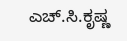ಎಚ್.ಸಿ.ಕೃಷ್ಣ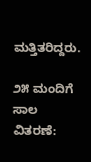ಮತ್ತಿತರಿದ್ದರು.

೨೫ ಮಂದಿಗೆ ಸಾಲ ವಿತರಣೆ: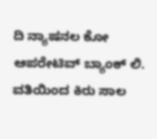ದಿ ನ್ಯಾಷನಲ ಕೋ ಆಪರೇಟಿವ್ ಬ್ಯಾಂಕ್ ಲಿ. ವತಿಯಿಂದ ಕಿರು ಸಾಲ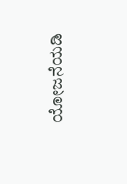ಯೋಜನೆಯಡಿ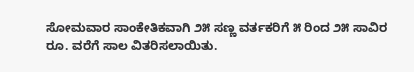ಸೋಮವಾರ ಸಾಂಕೇತಿಕವಾಗಿ ೨೫ ಸಣ್ಣ ವರ್ತಕರಿಗೆ ೫ ರಿಂದ ೨೫ ಸಾವಿರ ರೂ. ವರೆಗೆ ಸಾಲ ವಿತರಿಸಲಾಯಿತು.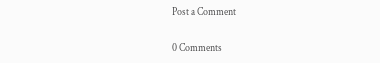Post a Comment

0 Comments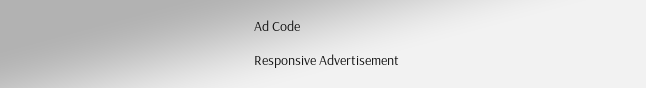Ad Code

Responsive Advertisement